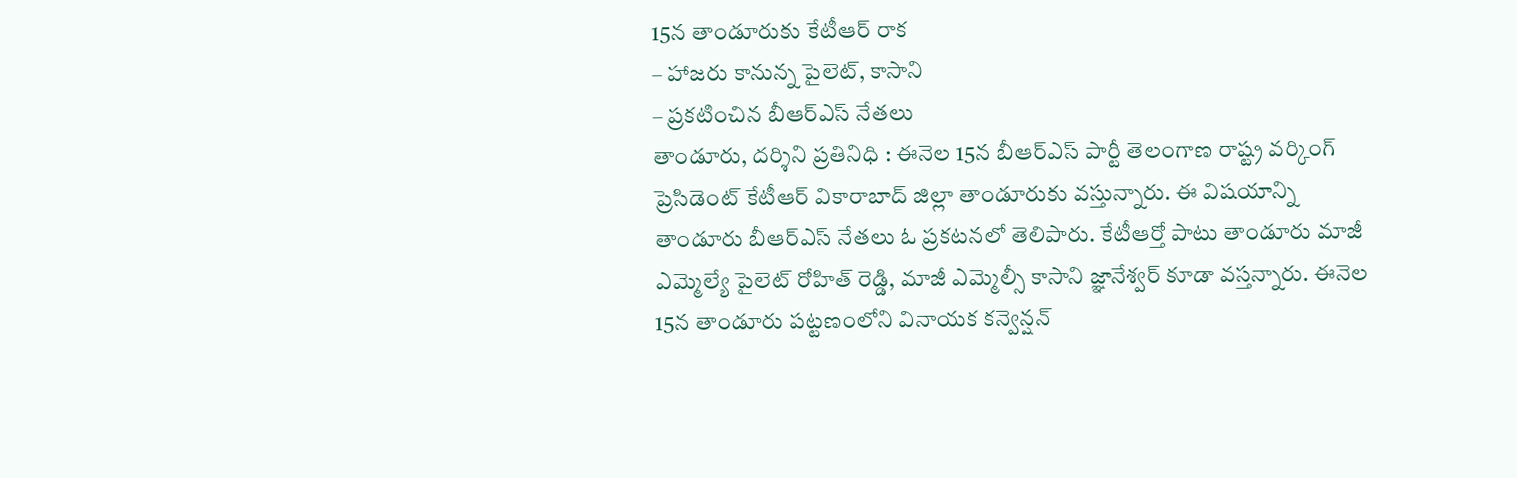15న తాండూరుకు కేటీఆర్ రాక
– హాజరు కానున్న పైలెట్, కాసాని
– ప్రకటించిన బీఆర్ఎస్ నేతలు
తాండూరు, దర్శిని ప్రతినిధి : ఈనెల 15న బీఆర్ఎస్ పార్టీ తెలంగాణ రాష్ట్ర వర్కింగ్ ప్రెసిడెంట్ కేటీఆర్ వికారాబాద్ జిల్లా తాండూరుకు వస్తున్నారు. ఈ విషయాన్ని తాండూరు బీఆర్ఎస్ నేతలు ఓ ప్రకటనలో తెలిపారు. కేటీఆర్తో పాటు తాండూరు మాజీ ఎమ్మెల్యే పైలెట్ రోహిత్ రెడ్డి, మాజీ ఎమ్మెల్సీ కాసాని జ్ఞానేశ్వర్ కూడా వస్తన్నారు. ఈనెల 15న తాండూరు పట్టణంలోని వినాయక కన్వెన్షన్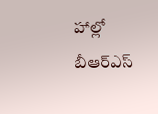హాల్లో బీఆర్ఎస్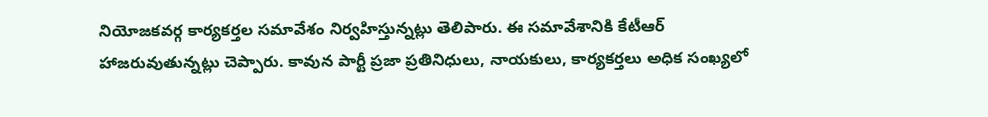నియోజకవర్గ కార్యకర్తల సమావేశం నిర్వహిస్తున్నట్లు తెలిపారు. ఈ సమావేశానికి కేటీఆర్ హాజరువుతున్నట్లు చెప్పారు. కావున పార్టీ ప్రజా ప్రతినిధులు, నాయకులు, కార్యకర్తలు అధిక సంఖ్యలో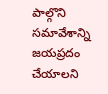పాల్గొని సమావేశాన్ని జయప్రదం చేయాలని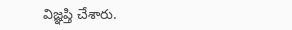విజ్ఞప్తి చేశారు.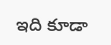ఇది కూడా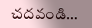చదవండి…